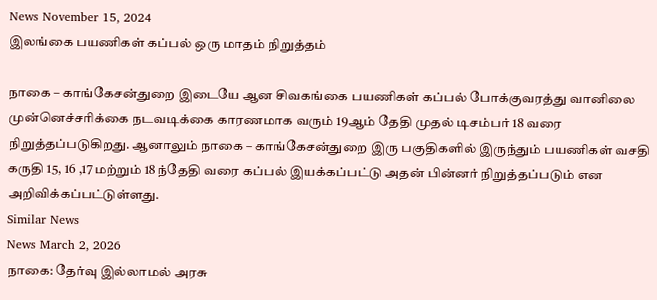News November 15, 2024
இலங்கை பயணிகள் கப்பல் ஒரு மாதம் நிறுத்தம்

நாகை – காங்கேசன்துறை இடையே ஆன சிவகங்கை பயணிகள் கப்பல் போக்குவரத்து வானிலை முன்னெச்சரிக்கை நடவடிக்கை காரணமாக வரும் 19ஆம் தேதி முதல் டிசம்பர் 18 வரை நிறுத்தப்படுகிறது. ஆனாலும் நாகை – காங்கேசன்துறை இரு பகுதிகளில் இருந்தும் பயணிகள் வசதி கருதி 15, 16 ,17 மற்றும் 18 ந்தேதி வரை கப்பல் இயக்கப்பட்டு அதன் பின்னர் நிறுத்தப்படும் என அறிவிக்கப்பட்டுள்ளது.
Similar News
News March 2, 2026
நாகை: தேர்வு இல்லாமல் அரசு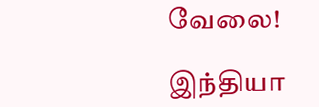வேலை!

இந்தியா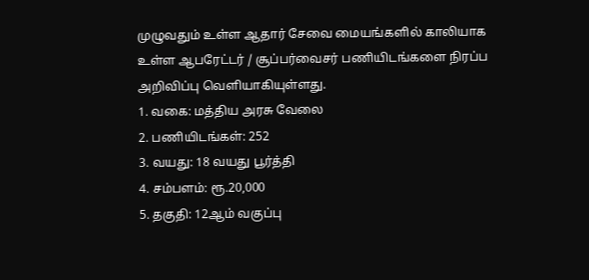முழுவதும் உள்ள ஆதார் சேவை மையங்களில் காலியாக உள்ள ஆபரேட்டர் / சூப்பர்வைசர் பணியிடங்களை நிரப்ப அறிவிப்பு வெளியாகியுள்ளது.
1. வகை: மத்திய அரசு வேலை
2. பணியிடங்கள்: 252
3. வயது: 18 வயது பூர்த்தி
4. சம்பளம்: ரூ.20,000
5. தகுதி: 12ஆம் வகுப்பு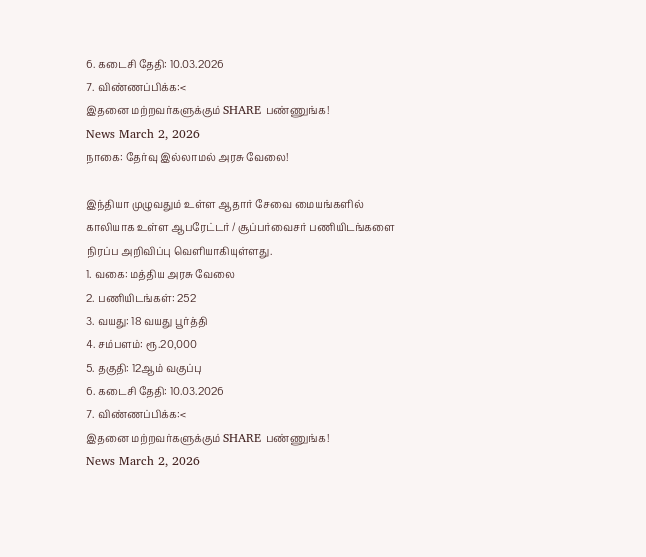6. கடைசி தேதி: 10.03.2026
7. விண்ணப்பிக்க:<
இதனை மற்றவர்களுக்கும் SHARE பண்ணுங்க!
News March 2, 2026
நாகை: தேர்வு இல்லாமல் அரசு வேலை!

இந்தியா முழுவதும் உள்ள ஆதார் சேவை மையங்களில் காலியாக உள்ள ஆபரேட்டர் / சூப்பர்வைசர் பணியிடங்களை நிரப்ப அறிவிப்பு வெளியாகியுள்ளது.
1. வகை: மத்திய அரசு வேலை
2. பணியிடங்கள்: 252
3. வயது: 18 வயது பூர்த்தி
4. சம்பளம்: ரூ.20,000
5. தகுதி: 12ஆம் வகுப்பு
6. கடைசி தேதி: 10.03.2026
7. விண்ணப்பிக்க:<
இதனை மற்றவர்களுக்கும் SHARE பண்ணுங்க!
News March 2, 2026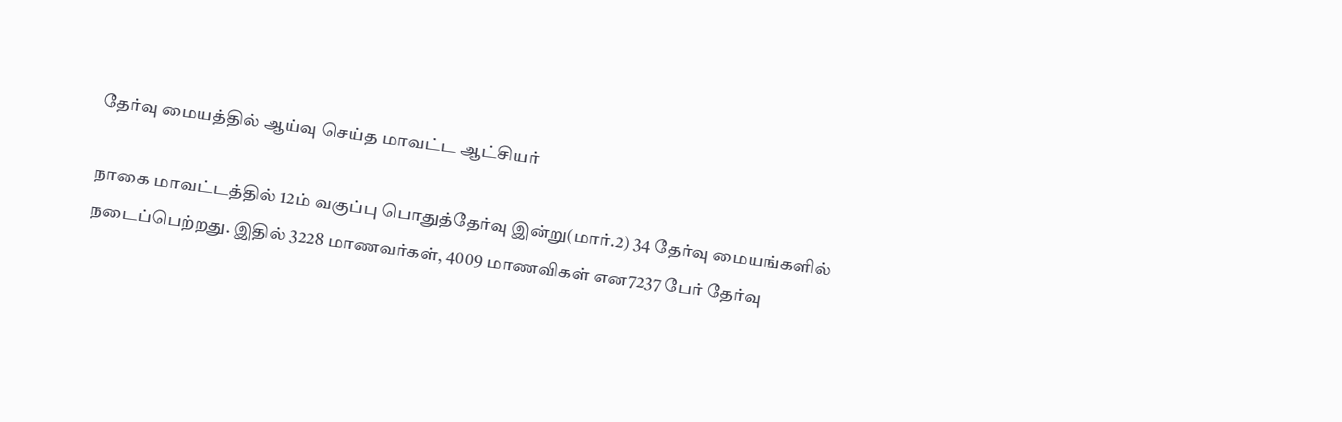தேர்வு மையத்தில் ஆய்வு செய்த மாவட்ட ஆட்சியர்

நாகை மாவட்டத்தில் 12ம் வகுப்பு பொதுத்தேர்வு இன்று(மார்.2) 34 தேர்வு மையங்களில் நடைப்பெற்றது. இதில் 3228 மாணவர்கள், 4009 மாணவிகள் என7237 பேர் தேர்வு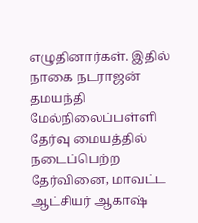எழுதினார்கள். இதில் நாகை நடராஜன் தமயந்தி மேல்நிலைப்பள்ளி தேர்வு மையத்தில் நடைப்பெற்ற தேர்வினை, மாவட்ட ஆட்சியர் ஆகாஷ்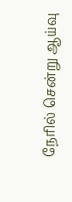நேரில் சென்று ஆய்வு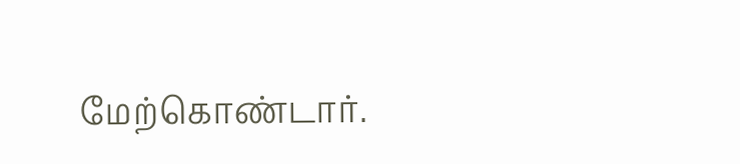மேற்கொண்டார்.